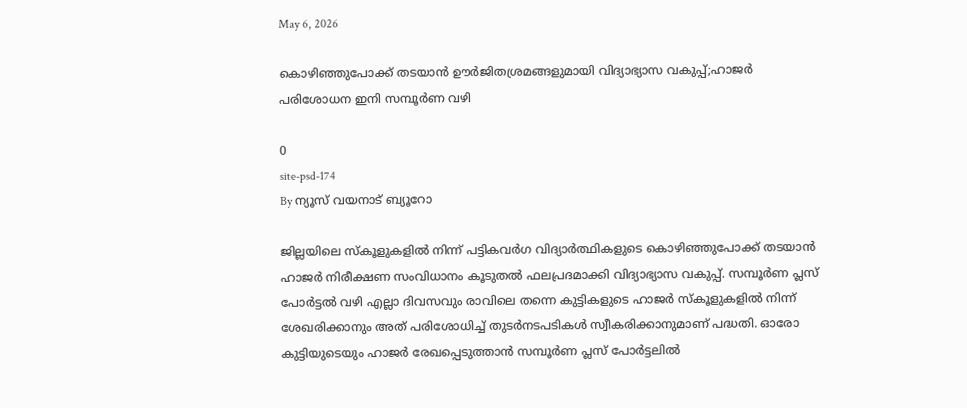May 6, 2026

കൊഴിഞ്ഞുപോക്ക് തടയാന്‍ ഊര്‍ജിതശ്രമങ്ങളുമായി വിദ്യാഭ്യാസ വകുപ്പ്;ഹാജര്‍ പരിശോധന ഇനി സമ്പൂര്‍ണ വഴി

0
site-psd-174
By ന്യൂസ് വയനാട് ബ്യൂറോ

ജില്ലയിലെ സ്‌കൂളുകളില്‍ നിന്ന് പട്ടികവര്‍ഗ വിദ്യാര്‍ത്ഥികളുടെ കൊഴിഞ്ഞുപോക്ക് തടയാന്‍ ഹാജര്‍ നിരീക്ഷണ സംവിധാനം കൂടുതല്‍ ഫലപ്രദമാക്കി വിദ്യാഭ്യാസ വകുപ്പ്. സമ്പൂര്‍ണ പ്ലസ് പോര്‍ട്ടല്‍ വഴി എല്ലാ ദിവസവും രാവിലെ തന്നെ കുട്ടികളുടെ ഹാജര്‍ സ്‌കൂളുകളില്‍ നിന്ന് ശേഖരിക്കാനും അത് പരിശോധിച്ച് തുടര്‍നടപടികള്‍ സ്വീകരിക്കാനുമാണ് പദ്ധതി. ഓരോ കുട്ടിയുടെയും ഹാജര്‍ രേഖപ്പെടുത്താന്‍ സമ്പൂര്‍ണ പ്ലസ് പോര്‍ട്ടലില്‍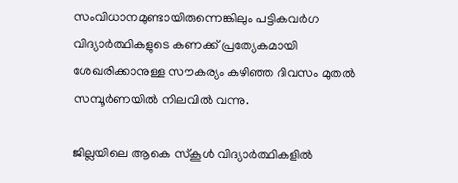സംവിധാനമുണ്ടായിരുന്നെങ്കിലും പട്ടികവര്‍ഗ വിദ്യാര്‍ത്ഥികളുടെ കണക്ക് പ്രത്യേകമായി ശേഖരിക്കാനുള്ള സൗകര്യം കഴിഞ്ഞ ദിവസം മുതല്‍ സമ്പൂര്‍ണയില്‍ നിലവില്‍ വന്നു.

ജില്ലയിലെ ആകെ സ്‌കൂള്‍ വിദ്യാര്‍ത്ഥികളില്‍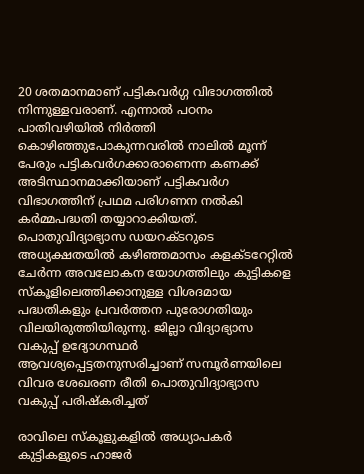20 ശതമാനമാണ് പട്ടികവര്‍ഗ്ഗ വിഭാഗത്തില്‍ നിന്നുള്ളവരാണ്. എന്നാല്‍ പഠനം പാതിവഴിയില്‍ നിര്‍ത്തി കൊഴിഞ്ഞുപോകുന്നവരില്‍ നാലില്‍ മൂന്ന് പേരും പട്ടികവര്‍ഗക്കാരാണെന്ന കണക്ക് അടിസ്ഥാനമാക്കിയാണ് പട്ടികവര്‍ഗ വിഭാഗത്തിന് പ്രഥമ പരിഗണന നല്‍കി കര്‍മ്മപദ്ധതി തയ്യാറാക്കിയത്. പൊതുവിദ്യാഭ്യാസ ഡയറക്ടറുടെ അധ്യക്ഷതയില്‍ കഴിഞ്ഞമാസം കളക്ടറേറ്റില്‍ ചേര്‍ന്ന അവലോകന യോഗത്തിലും കുട്ടികളെ സ്‌കൂളിലെത്തിക്കാനുള്ള വിശദമായ പദ്ധതികളും പ്രവര്‍ത്തന പുരോഗതിയും വിലയിരുത്തിയിരുന്നു. ജില്ലാ വിദ്യാഭ്യാസ വകുപ്പ് ഉദ്യോഗസ്ഥര്‍ ആവശ്യപ്പെട്ടതനുസരിച്ചാണ് സമ്പൂര്‍ണയിലെ വിവര ശേഖരണ രീതി പൊതുവിദ്യാഭ്യാസ വകുപ്പ് പരിഷ്‌കരിച്ചത്

രാവിലെ സ്‌കൂളുകളില്‍ അധ്യാപകര്‍ കുട്ടികളുടെ ഹാജര്‍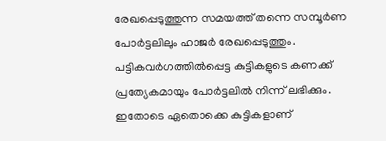രേഖപ്പെടുത്തുന്ന സമയത്ത് തന്നെ സമ്പൂര്‍ണ പോര്‍ട്ടലിലും ഹാജര്‍ രേഖപ്പെടുത്തും. പട്ടികവര്‍ഗത്തില്‍പ്പെട്ട കുട്ടികളുടെ കണക്ക് പ്രത്യേകമായും പോര്‍ട്ടലില്‍ നിന്ന് ലഭിക്കും. ഇതോടെ ഏതൊക്കെ കുട്ടികളാണ്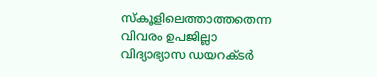സ്‌കൂളിലെത്താത്തതെന്ന വിവരം ഉപജില്ലാ വിദ്യാഭ്യാസ ഡയറക്ടര്‍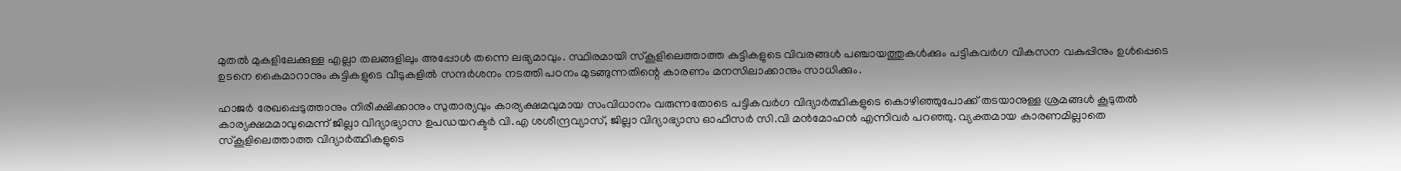മുതല്‍ മുകളിലേക്കുള്ള എല്ലാ തലങ്ങളിലും അപ്പോള്‍ തന്നെ ലഭ്യമാവും. സ്ഥിരമായി സ്‌കൂളിലെത്താത്ത കുട്ടികളുടെ വിവരങ്ങള്‍ പഞ്ചായത്തുകള്‍ക്കും പട്ടികവര്‍ഗ വികസന വകുപ്പിനും ഉള്‍പ്പെടെ ഉടനെ കൈമാറാനും കുട്ടികളുടെ വീടുകളില്‍ സന്ദര്‍ശനം നടത്തി പഠനം മുടങ്ങുന്നതിന്റെ കാരണം മനസിലാക്കാനും സാധിക്കും.

ഹാജര്‍ രേഖപ്പെടുത്താനും നിരീക്ഷിക്കാനും സുതാര്യവും കാര്യക്ഷമവുമായ സംവിധാനം വരുന്നതോടെ പട്ടികവര്‍ഗ വിദ്യാര്‍ത്ഥികളുടെ കൊഴിഞ്ഞുപോക്ക് തടയാനുള്ള ശ്രമങ്ങള്‍ കൂടുതല്‍ കാര്യക്ഷമമാവുമെന്ന് ജില്ലാ വിദ്യാഭ്യാസ ഉപഡയറക്ടര്‍ വി.എ ശശീന്ദ്രവ്യാസ്, ജില്ലാ വിദ്യാഭ്യാസ ഓഫീസര്‍ സി.വി മന്‍മോഹന്‍ എന്നിവര്‍ പറഞ്ഞു. വ്യക്തമായ കാരണമില്ലാതെ സ്‌കൂളിലെത്താത്ത വിദ്യാര്‍ത്ഥികളുടെ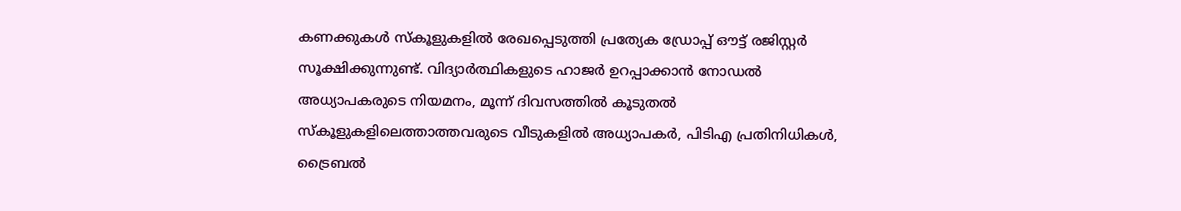കണക്കുകള്‍ സ്‌കൂളുകളില്‍ രേഖപ്പെടുത്തി പ്രത്യേക ഡ്രോപ്പ് ഔട്ട് രജിസ്റ്റര്‍ സൂക്ഷിക്കുന്നുണ്ട്. വിദ്യാര്‍ത്ഥികളുടെ ഹാജര്‍ ഉറപ്പാക്കാന്‍ നോഡല്‍ അധ്യാപകരുടെ നിയമനം, മൂന്ന് ദിവസത്തില്‍ കൂടുതല്‍ സ്‌കൂളുകളിലെത്താത്തവരുടെ വീടുകളില്‍ അധ്യാപകര്‍, പിടിഎ പ്രതിനിധികള്‍, ട്രൈബല്‍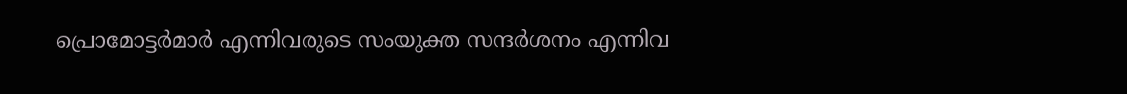പ്രൊമോട്ടര്‍മാര്‍ എന്നിവരുടെ സംയുക്ത സന്ദര്‍ശനം എന്നിവ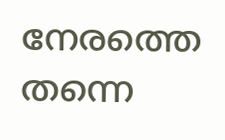നേരത്തെ തന്നെ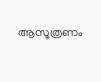ആസൂത്രണം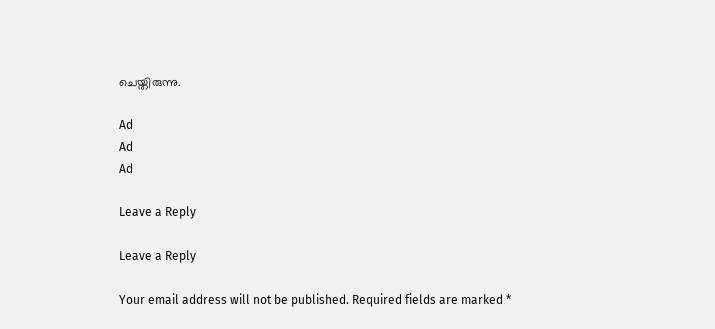ചെയ്തിരുന്നു.

Ad
Ad
Ad

Leave a Reply

Leave a Reply

Your email address will not be published. Required fields are marked *